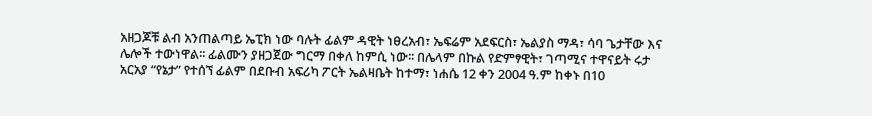አዘጋጆቹ ልብ አንጠልጣይ ኤፒክ ነው ባሉት ፊልም ዳዊት ነፀረአብ፣ ኤፍሬም አደፍርስ፣ ኤልያስ ማዳ፣ ሳባ ጌታቸው እና ሌሎች ተውነዋል፡፡ ፊልሙን ያዘጋጀው ግርማ በቀለ ከምሲ ነው፡፡ በሌላም በኩል የድምፃዊት፣ ገጣሚና ተዋናይት ሩታ አርአያ “የኔታ” የተሰኘ ፊልም በደቡብ አፍሪካ ፖርት ኤልዛቤት ከተማ፣ ነሐሴ 12 ቀን 2004 ዓ.ም ከቀኑ በ10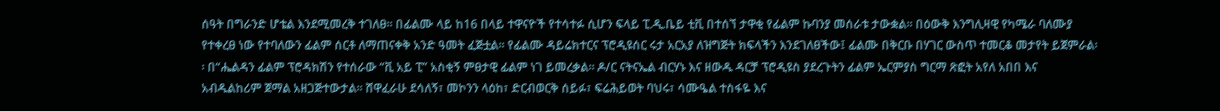ሰዓት በግራንድ ሆቴል እንደሚመረቅ ተገለፀ፡፡ በፊልሙ ላይ ከ16 በላይ ተዋናዮች የተሳተፉ ሲሆን ፍላይ ፒ.ዲ.ቤይ ቲቪ በተሰኘ ታዋቂ የፊልም ኩባንያ መሰራቱ ታውቋል፡፡ በዕውቅ እንግሊዛዊ የካሜራ ባለሙያ የተቀረፀ ነው የተባለውን ፊልም ሰርቶ ለማጠናቀቅ አንድ ዓመት ፈጅቷል፡፡ የፊልሙ ዳይሬክተርና ፕሮዲዩሰር ሩታ አርአያ ለዝግጅት ክፍላችን እንደገለፀችው፤ ፊልሙ በቅርቡ በሃገር ውስጥ ተመርቆ መታየት ይጀምራል፡፡ በ“ሔልዳን ፊልም ፕሮዳክሽን የተሰራው “ቪ አይ ፒ” አስቂኝ ምፀታዊ ፊልም ነገ ይመረቃል፡፡ ዶ/ር ናትናኤል ብርሃኑ እና ዘውዱ ዳርቻ ፕሮዲዩስ ያደረጉትን ፊልም ኤርምያስ ግርማ ጽፎት አየለ አበበ እና አብዱልከሪም ጀማል አዘጋጅተውታል፡፡ ሸዋፈራሁ ደሳለኝ፣ መኮንን ላዕከ፣ ድርብወርቅ ሰይፉ፣ ፍሬሕይወት ባህሩ፣ ሳሙዔል ተስፋዬ እና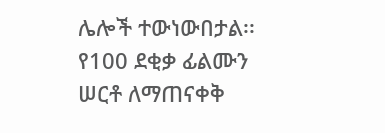ሌሎች ተውነውበታል፡፡ የ100 ደቂቃ ፊልሙን ሠርቶ ለማጠናቀቅ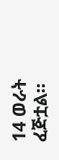14 ወራት ፈጅቷል፡፡